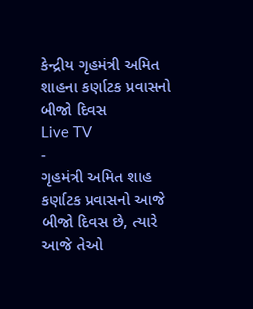કેન્દ્રીય ગૃહમંત્રી અમિત શાહના કર્ણાટક પ્રવાસનો બીજો દિવસ
Live TV
-
ગૃહમંત્રી અમિત શાહ કર્ણાટક પ્રવાસનો આજે બીજો દિવસ છે, ત્યારે આજે તેઓ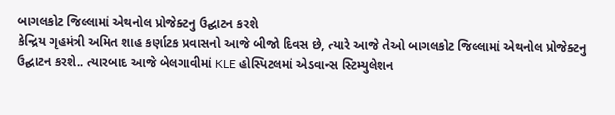બાગલકોટ જિલ્લામાં એથનોલ પ્રોજેક્ટનુ ઉદ્ઘાટન કરશે
કેન્દ્રિય ગૃહમંત્રી અમિત શાહ કર્ણાટક પ્રવાસનો આજે બીજો દિવસ છે, ત્યારે આજે તેઓ બાગલકોટ જિલ્લામાં એથનોલ પ્રોજેક્ટનુ ઉદ્ઘાટન કરશે.. ત્યારબાદ આજે બેલગાવીમાં KLE હોસ્પિટલમાં એડવાન્સ સ્ટિમ્યુલેશન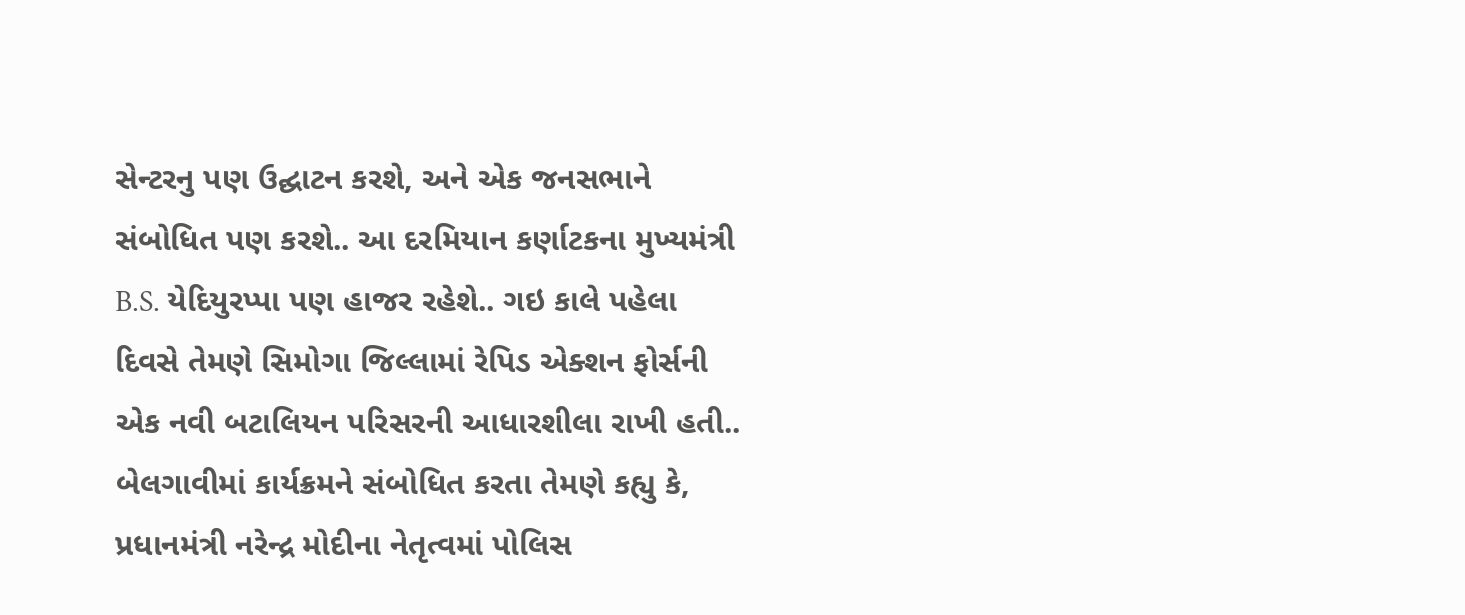સેન્ટરનુ પણ ઉદ્ઘાટન કરશે, અને એક જનસભાને સંબોધિત પણ કરશે.. આ દરમિયાન કર્ણાટકના મુખ્યમંત્રી B.S. યેદિયુરપ્પા પણ હાજર રહેશે.. ગઇ કાલે પહેલા દિવસે તેમણે સિમોગા જિલ્લામાં રેપિડ એક્શન ફોર્સની એક નવી બટાલિયન પરિસરની આધારશીલા રાખી હતી.. બેલગાવીમાં કાર્યક્રમને સંબોધિત કરતા તેમણે કહ્યુ કે, પ્રધાનમંત્રી નરેન્દ્ર મોદીના નેતૃત્વમાં પોલિસ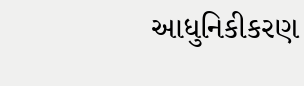આધુનિકીકરણ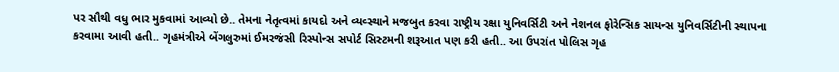પર સૌથી વધુ ભાર મુકવામાં આવ્યો છે.. તેમના નેતૃત્વમાં કાયદો અને વ્યવ્સ્થાને મજબુત કરવા રાષ્ટ્રીય રક્ષા યુનિવર્સિટી અને નેશનલ ફોરેન્સિક સાયન્સ યુનિવર્સિટીની સ્થાપના કરવામા આવી હતી.. ગૃહમંત્રીએ બેંગલુરુમાં ઈમરજંસી રિસ્પોન્સ સપોર્ટ સિસ્ટમની શરૂઆત પણ કરી હતી.. આ ઉપરાંત પોલિસ ગૃહ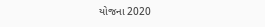યોજના 2020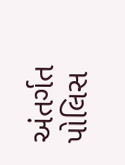અંતર્ગત પોલિસ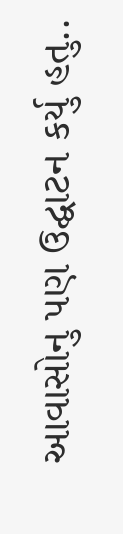આવાસોનુ પણ ઉદ્ઘાટન કર્યુ હતુ..